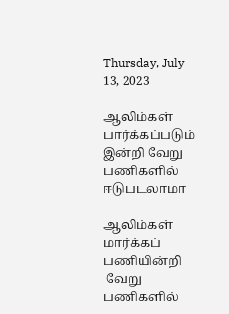Thursday, July 13, 2023

ஆலிம்கள் பார்க்கப்படும் இன்றி வேறு பணிகளில் ஈடுபடலாமா

ஆலிம்கள் மார்க்கப் பணியின்றி
 வேறு பணிகளில்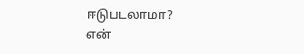ஈடுபடலாமா?
என்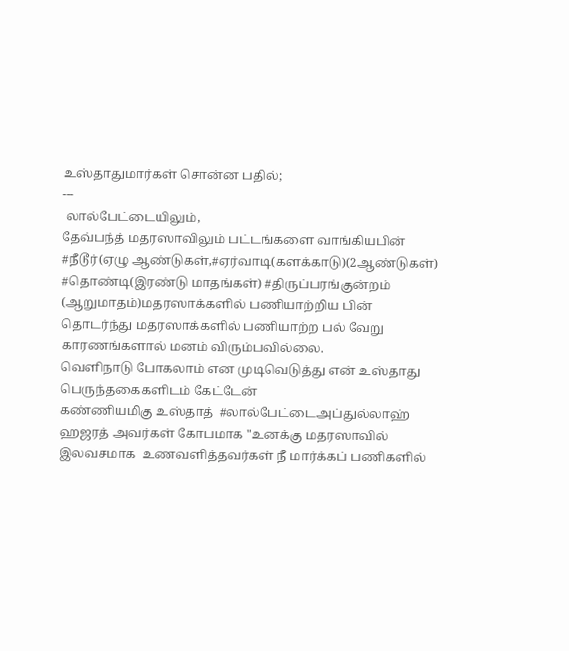உஸ்தாதுமார்கள் சொன்ன பதில்;
---
 லால்பேட்டையிலும்,
தேவ்பந்த் மதரஸாவிலும் பட்டங்களை வாங்கியபின்  #நீடூர்(ஏழு ஆண்டுகள்,#ஏர்வாடி(களக்காடு)(2ஆண்டுகள்) #தொண்டி(இரண்டு மாதங்கள்) #திருப்பரங்குன்றம் (ஆறுமாதம்)மதரஸாக்களில் பணியாற்றிய பின் தொடர்ந்து மதரஸாக்களில் பணியாற்ற பல் வேறு காரணங்களால் மனம் விரும்பவில்லை.
வெளிநாடு போகலாம் என முடிவெடுத்து என் உஸ்தாது பெருந்தகைகளிடம் கேட்டேன்
கண்ணியமிகு உஸ்தாத்  #லால்பேட்டைஅப்துல்லாஹ் ஹஜரத் அவர்கள் கோபமாக "உனக்கு மதரஸாவில் இலவசமாக  உணவளித்தவர்கள் நீ மார்க்கப் பணிகளில்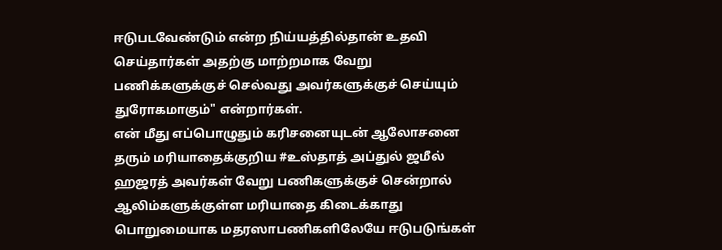ஈடுபடவேண்டும் என்ற நிய்யத்தில்தான் உதவி செய்தார்கள் அதற்கு மாற்றமாக வேறு பணிக்களுக்குச் செல்வது அவர்களுக்குச் செய்யும் துரோகமாகும்" என்றார்கள்.
என் மீது எப்பொழுதும் கரிசனையுடன் ஆலோசனை தரும் மரியாதைக்குறிய #உஸ்தாத் அப்துல் ஜமீல் ஹஜரத் அவர்கள் வேறு பணிகளுக்குச் சென்றால் ஆலிம்களுக்குள்ள மரியாதை கிடைக்காது
பொறுமையாக மதரஸாபணிகளிலேயே ஈடுபடுங்கள்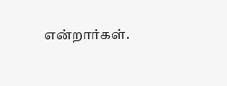என்றார்கள்.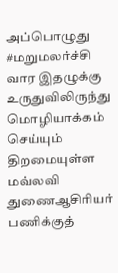அப்பொழுது #மறுமலர்ச்சி வார இதழுக்கு உருதுவிலிருந்து மொழியாக்கம் செய்யும் திறமையுள்ள மவ்லவி துணைஆசிரியர் பணிக்குத்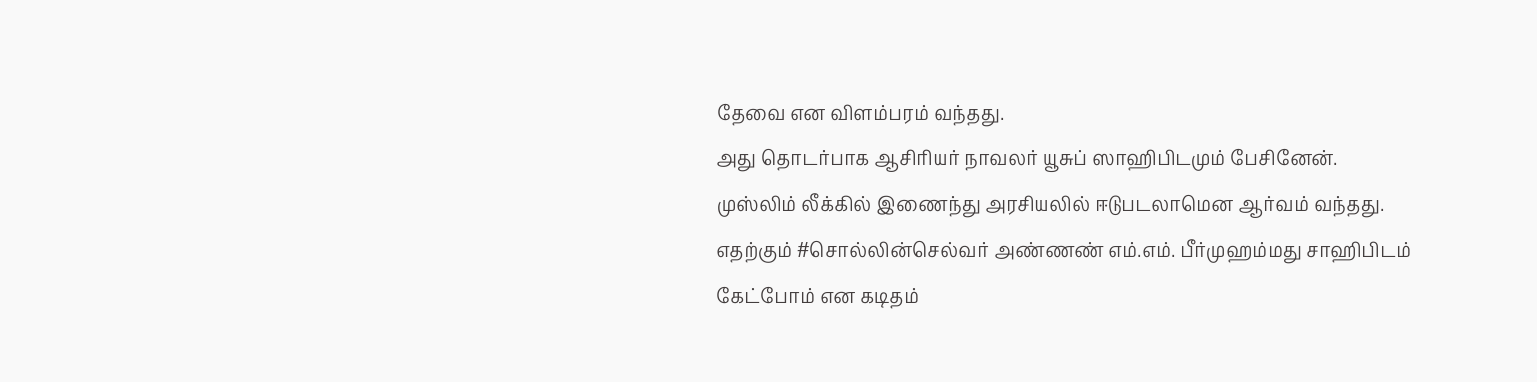தேவை என விளம்பரம் வந்தது.
அது தொடர்பாக ஆசிரியர் நாவலர் யூசுப் ஸாஹிபிடமும் பேசினேன்.
முஸ்லிம் லீக்கில் இணைந்து அரசியலில் ஈடுபடலாமென ஆர்வம் வந்தது.
எதற்கும் #சொல்லின்செல்வர் அண்ணண் எம்.எம். பீர்முஹம்மது சாஹிபிடம் கேட்போம் என கடிதம்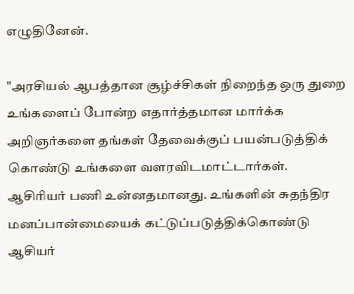எழுதினேன்.

"அரசியல் ஆபத்தான சூழ்ச்சிகள் நிறைந்த ஒரு துறை உங்களைப் போன்ற எதார்த்தமான மார்க்க அறிஞர்களை தங்கள் தேவைக்குப் பயன்படுத்திக் கொண்டு உங்களை வளரவிடமாட்டார்கள்.
ஆசிரியர் பணி உன்னதமானது. உங்களின் சுதந்திர மனப்பான்மையைக் கட்டுப்படுத்திக்கொண்டு ஆசியர்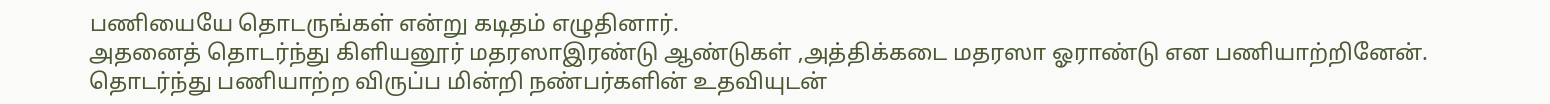பணியையே தொடருங்கள் என்று கடிதம் எழுதினார்.
அதனைத் தொடர்ந்து கிளியனூர் மதரஸாஇரண்டு ஆண்டுகள் ,அத்திக்கடை மதரஸா ஓராண்டு என பணியாற்றினேன்.
தொடர்ந்து பணியாற்ற விருப்ப மின்றி நண்பர்களின் உதவியுடன்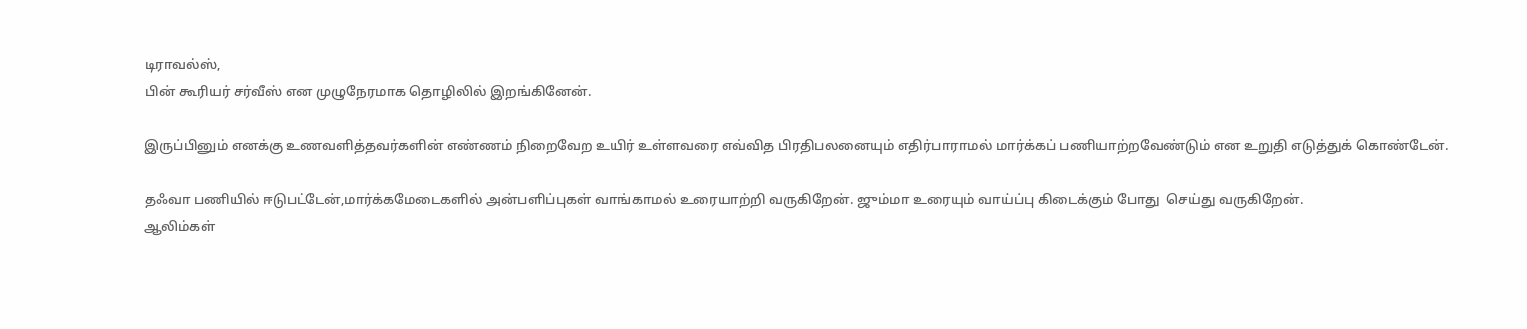டிராவல்ஸ்,
பின் கூரியர் சர்வீஸ் என முழுநேரமாக தொழிலில் இறங்கினேன்.

இருப்பினும் எனக்கு உணவளித்தவர்களின் எண்ணம் நிறைவேற உயிர் உள்ளவரை எவ்வித பிரதிபலனையும் எதிர்பாராமல் மார்க்கப் பணியாற்றவேண்டும் என உறுதி எடுத்துக் கொண்டேன்.

தஃவா பணியில் ஈடுபட்டேன்,மார்க்கமேடைகளில் அன்பளிப்புகள் வாங்காமல் உரையாற்றி வருகிறேன். ஜும்மா உரையும் வாய்ப்பு கிடைக்கும் போது  செய்து வருகிறேன்.
ஆலிம்கள்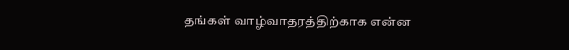தங்கள் வாழ்வாதரத்திற்காக என்ன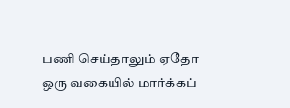பணி செய்தாலும் ஏதோ ஒரு வகையில் மார்க்கப்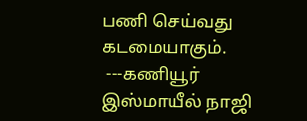பணி செய்வது கடமையாகும்.
 ---கணியூர் இஸ்மாயீல் நாஜி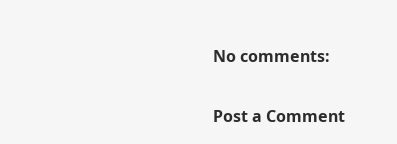No comments:

Post a Comment